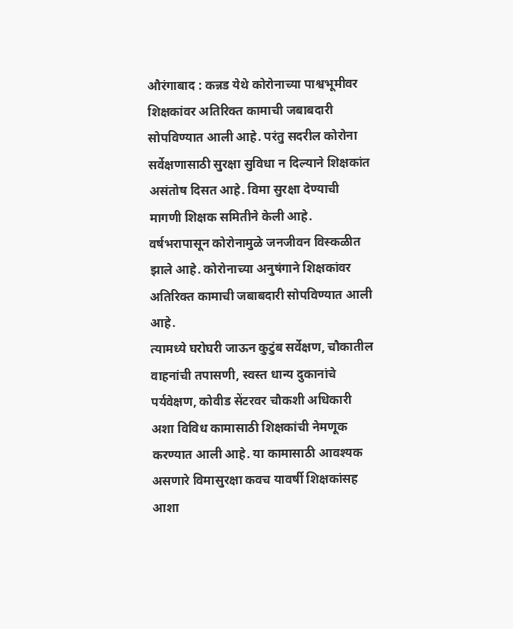औरंगाबाद : कन्नड येथे कोरोनाच्या पाश्वभूमीवर शिक्षकांवर अतिरिक्त कामाची जबाबदारी सोपविण्यात आली आहे. परंतु सदरील कोरोना सर्वेक्षणासाठी सुरक्षा सुविधा न दिल्याने शिक्षकांत असंतोष दिसत आहे. विमा सुरक्षा देण्याची मागणी शिक्षक समितीने केली आहे.
वर्षभरापासून कोरोनामुळे जनजीवन विस्कळीत झाले आहे. कोरोनाच्या अनुषंगाने शिक्षकांवर अतिरिक्त कामाची जबाबदारी सोपविण्यात आली आहे.
त्यामध्ये घरोघरी जाऊन कुटुंब सर्वेक्षण, चौकातील वाहनांची तपासणी, स्वस्त धान्य दुकानांचे पर्यवेक्षण, कोवीड सेंटरवर चौकशी अधिकारी अशा विविध कामासाठी शिक्षकांची नेमणूक करण्यात आली आहे. या कामासाठी आवश्यक असणारे विमासुरक्षा कवच यावर्षी शिक्षकांसह आशा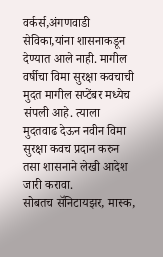वर्कर्स,अंगणवाडी सेविका,यांना शासनाकडून देण्यात आले नाही. मागील वर्षीचा विमा सुरक्षा कवचाची मुदत मागील सप्टेंबर मध्येच संपली आहे. त्याला मुदतवाढ देऊन नवीन विमा सुरक्षा कवच प्रदान करुन तसा शासनाने लेखी आदेश जारी करावा.
सोबतच सॅनिटायझर, मास्क,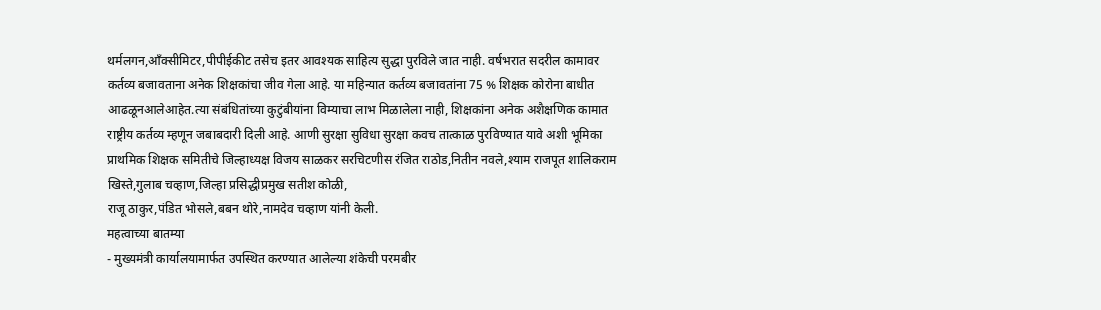थर्मलगन,आँक्सीमिटर,पीपीईकीट तसेच इतर आवश्यक साहित्य सुद्धा पुरविले जात नाही. वर्षभरात सदरील कामावर कर्तव्य बजावताना अनेक शिक्षकांचा जीव गेला आहे. या महिन्यात कर्तव्य बजावतांना 75 % शिक्षक कोरोना बाधीत आढळूनआलेआहेत.त्या संबंधितांच्या कुटुंबीयांना विम्याचा लाभ मिळालेला नाही, शिक्षकांना अनेक अशैक्षणिक कामात राष्ट्रीय कर्तव्य म्हणून जबाबदारी दिली आहे. आणी सुरक्षा सुविधा सुरक्षा कवच तात्काळ पुरविण्यात यावे अशी भूमिका प्राथमिक शिक्षक समितीचे जिल्हाध्यक्ष विजय साळकर सरचिटणीस रंजित राठोड,नितीन नवले,श्याम राजपूत शालिकराम खिस्ते,गुलाब चव्हाण,जिल्हा प्रसिद्धीप्रमुख सतीश कोळी,
राजू ठाकुर,पंडित भोसले,बबन थोरे,नामदेव चव्हाण यांनी केली.
महत्वाच्या बातम्या
- मुख्यमंत्री कार्यालयामार्फत उपस्थित करण्यात आलेल्या शंकेची परमबीर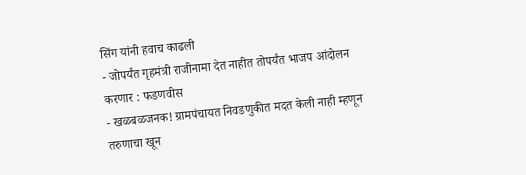सिंग यांनी हवाच काढली
- जोपर्यंत गृहमंत्री राजीनामा देत नाहीत तोपर्यंत भाजप आंदोलन करणार : फडणवीस
- खळबळजनक! ग्रामपंचायत निवडणुकीत मदत केली नाही म्हणून तरुणाचा खून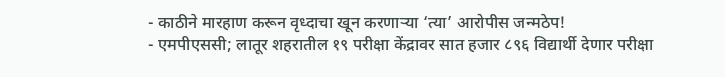- काठीने मारहाण करून वृध्दाचा खून करणाऱ्या ‘त्या’ आरोपीस जन्मठेप!
- एमपीएससी; लातूर शहरातील १९ परीक्षा केंद्रावर सात हजार ८९६ विद्यार्थी देणार परीक्षा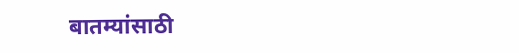बातम्यांसाठी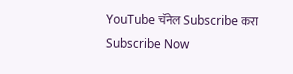YouTube चॅनेल Subscribe करा
Subscribe Now